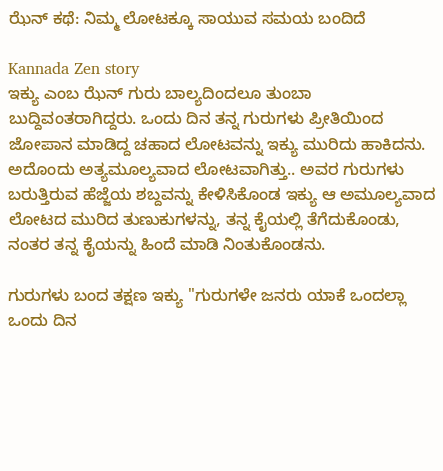ಝೆನ್ ಕಥೆ: ನಿಮ್ಮ ಲೋಟಕ್ಕೂ ಸಾಯುವ ಸಮಯ ಬಂದಿದೆ

Kannada Zen story
ಇಕ್ಯು ಎಂಬ ಝೆನ್ ಗುರು ಬಾಲ್ಯದಿಂದಲೂ ತುಂಬಾ ಬುದ್ದಿವಂತರಾಗಿದ್ದರು. ಒಂದು ದಿನ ತನ್ನ ಗುರುಗಳು ಪ್ರೀತಿಯಿಂದ ಜೋಪಾನ ಮಾಡಿದ್ದ ಚಹಾದ ಲೋಟವನ್ನು ಇಕ್ಯು ಮುರಿದು ಹಾಕಿದನು. ಅದೊಂದು ಅತ್ಯಮೂಲ್ಯವಾದ ಲೋಟವಾಗಿತ್ತು.. ಅವರ ಗುರುಗಳು ಬರುತ್ತಿರುವ ಹೆಜ್ಜೆಯ ಶಬ್ದವನ್ನು ಕೇಳಿಸಿಕೊಂಡ ಇಕ್ಯು ಆ ಅಮೂಲ್ಯವಾದ ಲೋಟದ ಮುರಿದ ತುಣುಕುಗಳನ್ನು, ತನ್ನ ಕೈಯಲ್ಲಿ ತೆಗೆದುಕೊಂಡು, ನಂತರ ತನ್ನ ಕೈಯನ್ನು ಹಿಂದೆ ಮಾಡಿ ನಿಂತುಕೊಂಡನು.

ಗುರುಗಳು ಬಂದ ತಕ್ಷಣ ಇಕ್ಯು "ಗುರುಗಳೇ ಜನರು ಯಾಕೆ ಒಂದಲ್ಲಾ ಒಂದು ದಿನ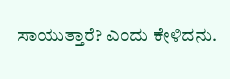ಸಾಯುತ್ತಾರೆ? ಎಂದು ಕೇಳಿದನು.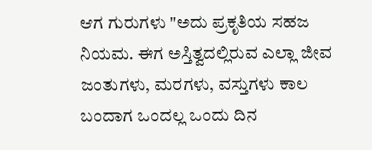ಆಗ ಗುರುಗಳು "ಅದು ಪ್ರಕೃತಿಯ ಸಹಜ ನಿಯಮ. ಈಗ ಅಸ್ತಿತ್ವದಲ್ಲಿರುವ ಎಲ್ಲಾ ಜೀವ ಜಂತುಗಳು, ಮರಗಳು, ವಸ್ತುಗಳು ಕಾಲ ಬಂದಾಗ ಒಂದಲ್ಲ ಒಂದು ದಿನ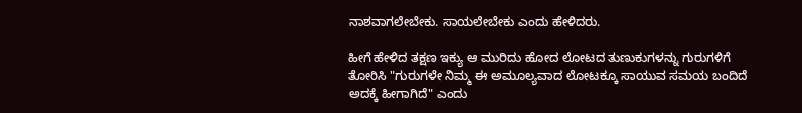ನಾಶವಾಗಲೇಬೇಕು. ಸಾಯಲೇಬೇಕು ಎಂದು ಹೇಳಿದರು.

ಹೀಗೆ ಹೇಳಿದ ತಕ್ಷಣ ಇಕ್ಯು ಆ ಮುರಿದು ಹೋದ ಲೋಟದ ತುಣುಕುಗಳನ್ನು ಗುರುಗಳಿಗೆ ತೋರಿಸಿ "ಗುರುಗಳೇ ನಿಮ್ಮ ಈ ಅಮೂಲ್ಯವಾದ ಲೋಟಕ್ಕೂ ಸಾಯುವ ಸಮಯ ಬಂದಿದೆ ಅದಕ್ಕೆ ಹೀಗಾಗಿದೆ" ಎಂದು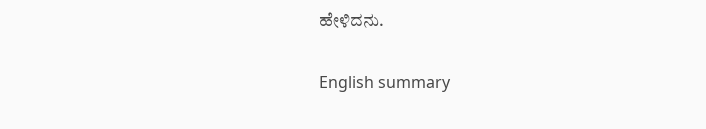ಹೇಳಿದನು.

English summary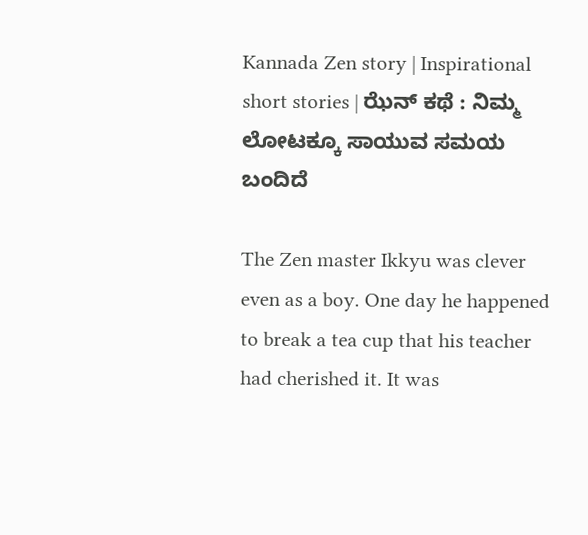Kannada Zen story | Inspirational short stories | ಝೆನ್ ಕಥೆ : ನಿಮ್ಮ ಲೋಟಕ್ಕೂ ಸಾಯುವ ಸಮಯ ಬಂದಿದೆ

The Zen master Ikkyu was clever even as a boy. One day he happened to break a tea cup that his teacher had cherished it. It was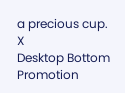a precious cup.
X
Desktop Bottom Promotion